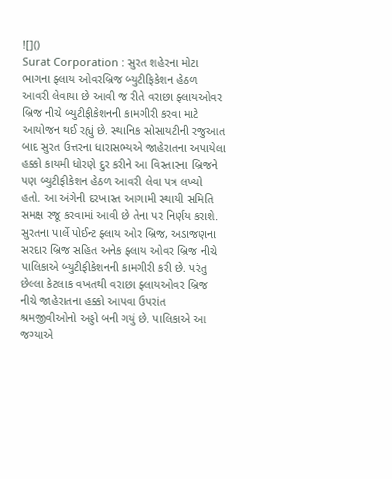![]()
Surat Corporation : સુરત શહેરના મોટા ભાગના ફ્લાય ઓવરબ્રિજ બ્યુટીફિકેશન હેઠળ આવરી લેવાયા છે આવી જ રીતે વરાછા ફ્લાયઓવર બ્રિજ નીચે બ્યુટીફીકેશનની કામગીરી કરવા માટે આયોજન થઈ રહ્યું છે. સ્થાનિક સોસાયટીની રજુઆત બાદ સુરત ઉત્તરના ધારાસભ્યએ જાહેરાતના અપાયેલા હક્કો કાયમી ધોરણે દુર કરીને આ વિસ્તારના બ્રિજને પણ બ્યુટીફીકેશન હેઠળ આવરી લેવા પત્ર લખ્યો હતો. આ અંગેની દરખાસ્ત આગામી સ્થાયી સમિતિ સમક્ષ રજૂ કરવામાં આવી છે તેના પર નિર્ણય કરાશે.
સુરતના પાર્લે પોઈન્ટ ફ્લાય ઓર બ્રિજ, અડાજણના સરદાર બ્રિજ સહિત અનેક ફ્લાય ઓવર બ્રિજ નીચે પાલિકાએ બ્યુટીફીકેશનની કામગીરી કરી છે. પરંતુ છેલ્લા કેટલાક વખતથી વરાછા ફ્લાયઓવર બ્રિજ નીચે જાહેરાતના હક્કો આપવા ઉપરાંત શ્રમજીવીઓનો અડ્ડો બની ગયું છે. પાલિકાએ આ જગ્યાએ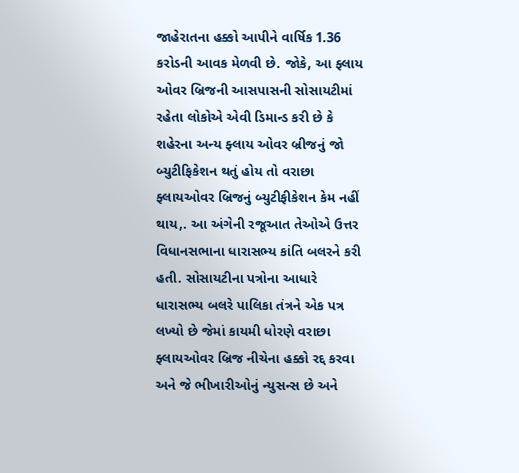જાહેરાતના હક્કો આપીને વાર્ષિક 1.36 કરોડની આવક મેળવી છે. જોકે, આ ફ્લાય ઓવર બ્રિજની આસપાસની સોસાયટીમાં રહેતા લોકોએ એવી ડિમાન્ડ કરી છે કે શહેરના અન્ય ફ્લાય ઓવર બ્રીજનું જો બ્યુટીફિકેશન થતું હોય તો વરાછા ફ્લાયઓવર બ્રિજનું બ્યુટીફીકેશન કેમ નહીં થાય,. આ અંગેની રજૂઆત તેઓએ ઉત્તર વિધાનસભાના ધારાસભ્ય કાંતિ બલરને કરી હતી. સોસાયટીના પત્રોના આધારે ધારાસભ્ય બલરે પાલિકા તંત્રને એક પત્ર લખ્યો છે જેમાં કાયમી ધોરણે વરાછા ફ્લાયઓવર બ્રિજ નીચેના હક્કો રદ્દ કરવા અને જે ભીખારીઓનું ન્યુસન્સ છે અને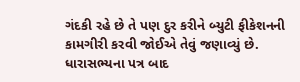ગંદકી રહે છે તે પણ દુર કરીને બ્યુટી ફીકેશનની કામગીરી કરવી જોઈએ તેવું જણાવ્યું છે. ધારાસભ્યના પત્ર બાદ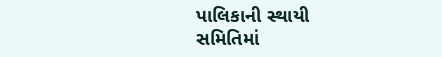પાલિકાની સ્થાયી સમિતિમાં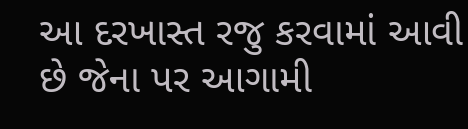આ દરખાસ્ત રજુ કરવામાં આવી છે જેના પર આગામી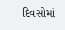દિવસોમાં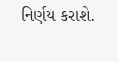નિર્ણય કરાશે.